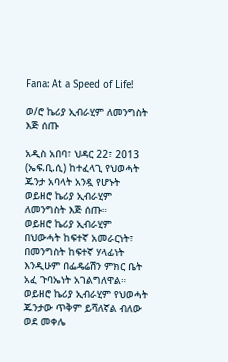Fana: At a Speed of Life!

ወ/ሮ ኬሪያ ኢብራሂም ለመንግስት እጅ ሰጡ

አዲስ አበባ፣ ህዳር 22፣ 2013 (ኤፍ.ቢ.ሲ) ከተፈላጊ የህወሓት ጁንታ አባላት አንዷ የሆኑት ወይዘሮ ኬሪያ ኢብራሂም ለመንግስት እጅ ሰጡ።
ወይዘሮ ኬሪያ ኢብራሂም በህውሓት ከፍተኛ አመራርነት፣ በመንግስት ከፍተኛ ሃላፊነት እንዲሁም በፌዴሬሽን ምክር ቤት አፈ ጉባኤነት አገልግለዋል።
ወይዘሮ ኬሪያ ኢብራሂም የህወሓት ጁንታው ጥቅም ይሻለኛል ብለው ወደ መቀሌ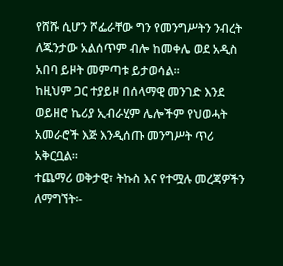የሸሹ ሲሆን ሾፌራቸው ግን የመንግሥትን ንብረት ለጁንታው አልሰጥም ብሎ ከመቀሌ ወደ አዲስ አበባ ይዞት መምጣቱ ይታወሳል።
ከዚህም ጋር ተያይዞ በሰላማዊ መንገድ እንደ ወይዘሮ ኬሪያ ኢብራሂም ሌሎችም የህወሓት አመራሮች እጅ እንዲሰጡ መንግሥት ጥሪ አቅርቧል።
ተጨማሪ ወቅታዊ፣ ትኩስ እና የተሟሉ መረጃዎችን ለማግኘት፡-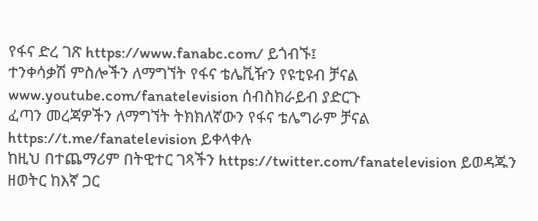የፋና ድረ ገጽ https://www.fanabc.com/ ይጎብኙ፤
ተንቀሳቃሽ ምስሎችን ለማግኘት የፋና ቴሌቪዥን የዩቲዩብ ቻናል www.youtube.com/fanatelevision ሰብስክራይብ ያድርጉ
ፈጣን መረጃዎችን ለማግኘት ትክክለኛውን የፋና ቴሌግራም ቻናል https://t.me/fanatelevision ይቀላቀሉ
ከዚህ በተጨማሪም በትዊተር ገጻችን https://twitter.com/fanatelevision ይወዳጁን
ዘወትር ከእኛ ጋር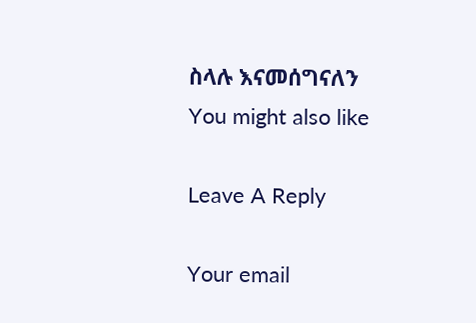ስላሉ እናመሰግናለን
You might also like

Leave A Reply

Your email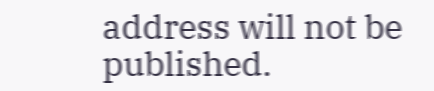address will not be published.